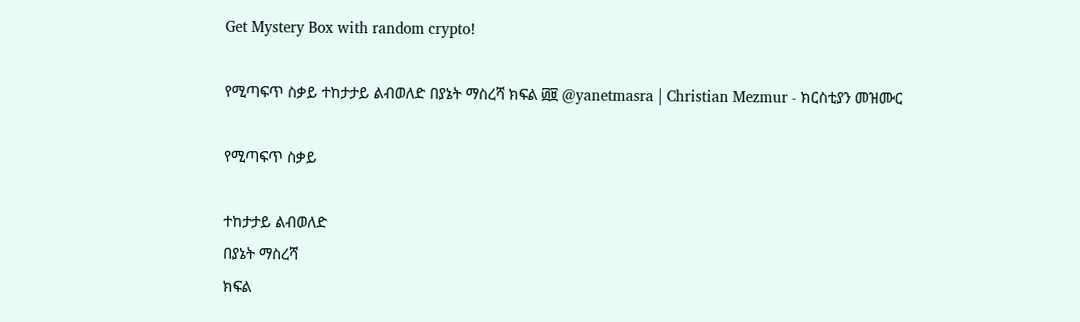Get Mystery Box with random crypto!

የሚጣፍጥ ስቃይ ተከታታይ ልብወለድ በያኔት ማስረሻ ክፍል ፴፱ @yanetmasra | Christian Mezmur - ክርስቲያን መዝሙር

የሚጣፍጥ ስቃይ

ተከታታይ ልብወለድ
በያኔት ማስረሻ
ክፍል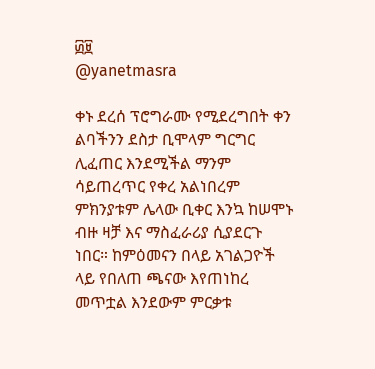፴፱
@yanetmasra

ቀኑ ደረሰ ፕሮግራሙ የሚደረግበት ቀን ልባችንን ደስታ ቢሞላም ግርግር ሊፈጠር እንደሚችል ማንም ሳይጠረጥር የቀረ አልነበረም ምክንያቱም ሌላው ቢቀር እንኳ ከሠሞኑ ብዙ ዛቻ እና ማስፈራሪያ ሲያደርጉ ነበር። ከምዕመናን በላይ አገልጋዮች ላይ የበለጠ ጫናው እየጠነከረ መጥቷል እንደውም ምርቃቱ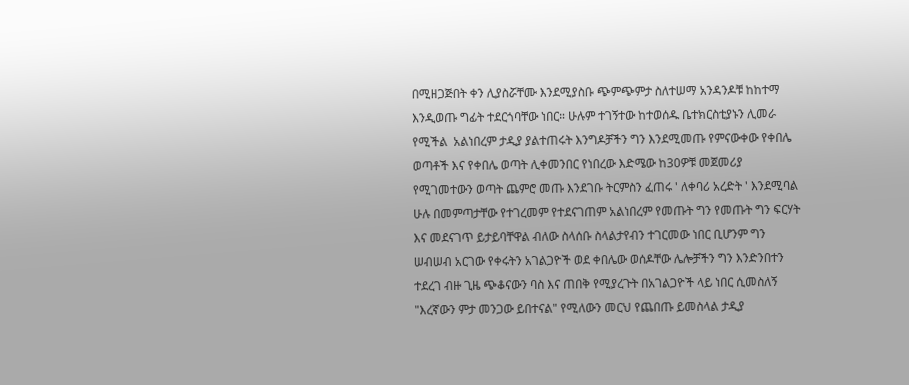በሚዘጋጅበት ቀን ሊያስሯቸሙ እንደሚያስቡ ጭምጭምታ ስለተሠማ አንዳንዶቹ ከከተማ እንዲወጡ ግፊት ተደርጎባቸው ነበር። ሁሉም ተገኝተው ከተወሰዱ ቤተክርስቲያኑን ሊመራ የሚችል  አልነበረም ታዲያ ያልተጠሩት እንግዶቻችን ግን እንደሚመጡ የምናውቀው የቀበሌ ወጣቶች እና የቀበሌ ወጣት ሊቀመንበር የነበረው እድሜው ከ30ዎቹ መጀመሪያ የሚገመተውን ወጣት ጨምሮ መጡ እንደገቡ ትርምስን ፈጠሩ ' ለቀባሪ አረድት ' እንደሚባል ሁሉ በመምጣታቸው የተገረመም የተደናገጠም አልነበረም የመጡት ግን የመጡት ግን ፍርሃት እና መደናገጥ ይታይባቸዋል ብለው ስላሰቡ ስላልታየብን ተገርመው ነበር ቢሆንም ግን ሠብሠብ አርገው የቀሩትን አገልጋዮች ወደ ቀበሌው ወሰዶቸው ሌሎቻችን ግን እንድንበተን ተደረገ ብዙ ጊዜ ጭቆናውን ባስ እና ጠበቅ የሚያረጉት በአገልጋዮች ላይ ነበር ሲመስለኝ "እረኛውን ምታ መንጋው ይበተናል" የሚለውን መርህ የጨበጡ ይመስላል ታዲያ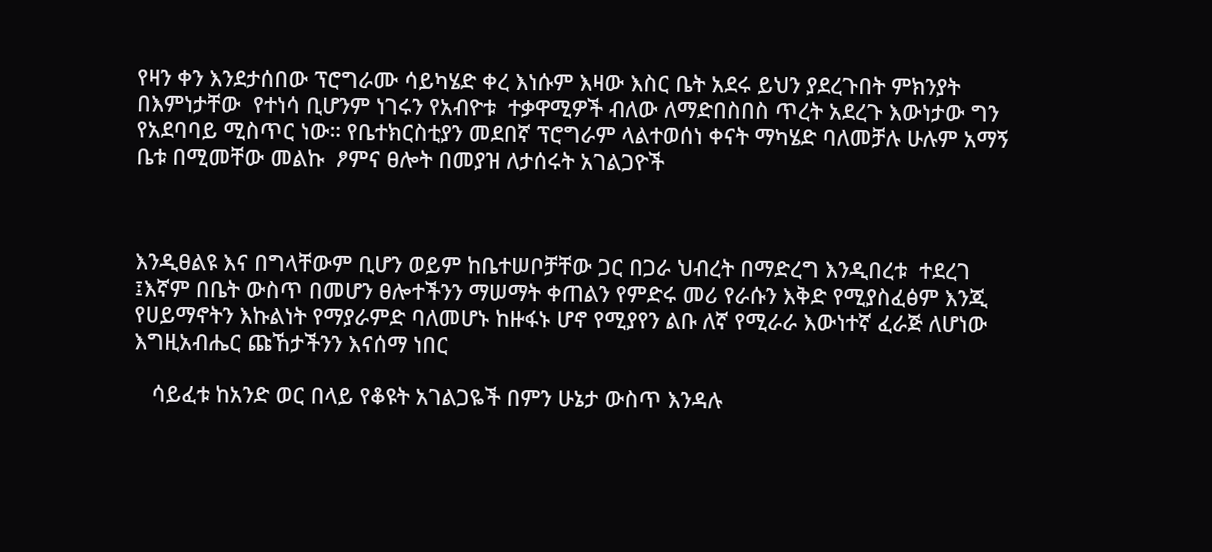የዛን ቀን እንደታሰበው ፕሮግራሙ ሳይካሄድ ቀረ እነሱም እዛው እስር ቤት አደሩ ይህን ያደረጉበት ምክንያት በእምነታቸው  የተነሳ ቢሆንም ነገሩን የአብዮቱ  ተቃዋሚዎች ብለው ለማድበስበስ ጥረት አደረጉ እውነታው ግን የአደባባይ ሚስጥር ነው። የቤተክርስቲያን መደበኛ ፕሮግራም ላልተወሰነ ቀናት ማካሄድ ባለመቻሉ ሁሉም አማኝ ቤቱ በሚመቸው መልኩ  ፆምና ፀሎት በመያዝ ለታሰሩት አገልጋዮች



እንዲፀልዩ እና በግላቸውም ቢሆን ወይም ከቤተሠቦቻቸው ጋር በጋራ ህብረት በማድረግ እንዲበረቱ  ተደረገ ፤እኛም በቤት ውስጥ በመሆን ፀሎተችንን ማሠማት ቀጠልን የምድሩ መሪ የራሱን እቅድ የሚያስፈፅም እንጂ የሀይማኖትን እኩልነት የማያራምድ ባለመሆኑ ከዙፋኑ ሆኖ የሚያየን ልቡ ለኛ የሚራራ እውነተኛ ፈራጅ ለሆነው እግዚአብሔር ጩኸታችንን እናሰማ ነበር

   ሳይፈቱ ከአንድ ወር በላይ የቆዩት አገልጋዬች በምን ሁኔታ ውስጥ እንዳሉ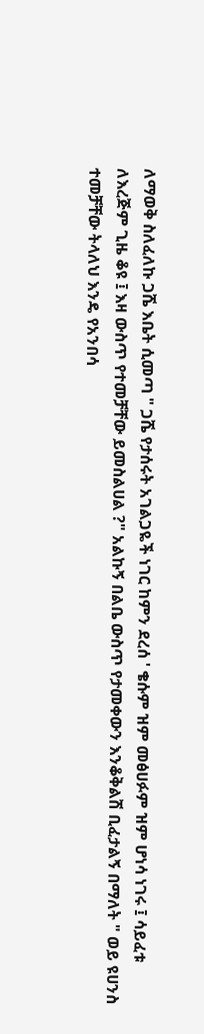ለማወቅ ስለፈለኩ ጋሼ እቤት ሲመጣ " ጋሼ የታሰሩት አገልጋዬች ነገር ከምን ደረሰ ' ቄሱም ዝም መፅሀፉም ዝም ሆነሳ ነገሩ ፤ ሳይፈቱ ለእረጅም ጊዜ ቆዩ ፤ እዛ ውስጥ የተመቻቸው ይመስልሀል ?" አልኩኝ በልቤ ውስጥ የታመቀውን እንቆቅልሽ ቢፈታልኝ በማለት " ወይ ዩሀንስ ተመቻቸው ትላለህ እንዴ የአንበሳ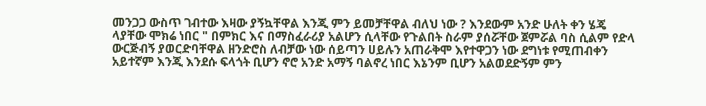መንጋጋ ውስጥ ገብተው እዛው ያኝኳቸዋል እንጂ ምን ይመቻቸዋል ብለህ ነው ? እንደውም አንድ ሁለት ቀን ሄጄ ላያቸው ሞክሬ ነበር " በምክር እና በማስፈራሪያ አልሆን ሲላቸው የጉልበት ስራም ያሰሯቸው ጀምሯል ባስ ሲልም የድላ ውርጅብኝ ያወርድባቸዋል ዘንድሮስ ለብቻው ነው ሰይጣን ሀይሉን አጠራቅሞ እየተዋጋን ነው ደግነቱ የሚጠብቀን አይተኛም እንጂ እንደሱ ፍላጎት ቢሆን ኖሮ አንድ አማኝ ባልኖረ ነበር እኔንም ቢሆን አልወደድኝም ምን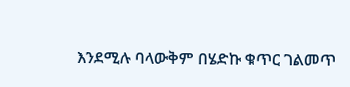እንደሚሉ ባላውቅም በሄድኩ ቁጥር ገልመጥ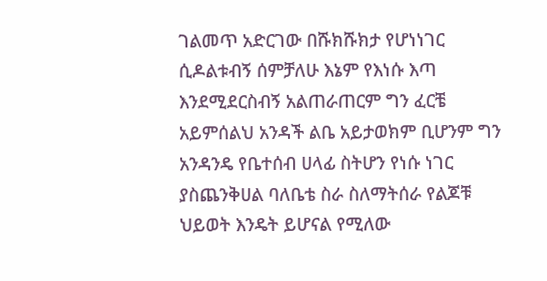ገልመጥ አድርገው በሹክሹክታ የሆነነገር ሲዶልቱብኝ ሰምቻለሁ እኔም የእነሱ እጣ እንደሚደርስብኝ አልጠራጠርም ግን ፈርቼ አይምሰልህ አንዳች ልቤ አይታወክም ቢሆንም ግን አንዳንዴ የቤተሰብ ሀላፊ ስትሆን የነሱ ነገር ያስጨንቅሀል ባለቤቴ ስራ ስለማትሰራ የልጆቹ ህይወት እንዴት ይሆናል የሚለው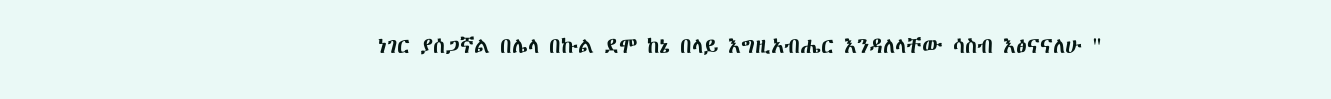ነገር ያሰጋኛል በሌላ በኩል ደሞ ከኔ በላይ እግዚአብሔር እንዳለላቸው ሳስብ እፅናናለሁ "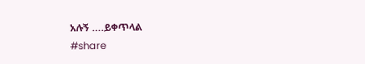አሉኝ ....ይቀጥላል
#share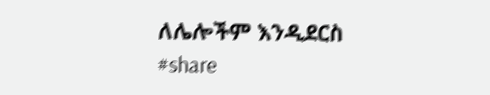ለሌሎችም እንዲደርስ #share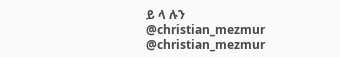ይ ላ ሉን
@christian_mezmur
@christian_mezmur